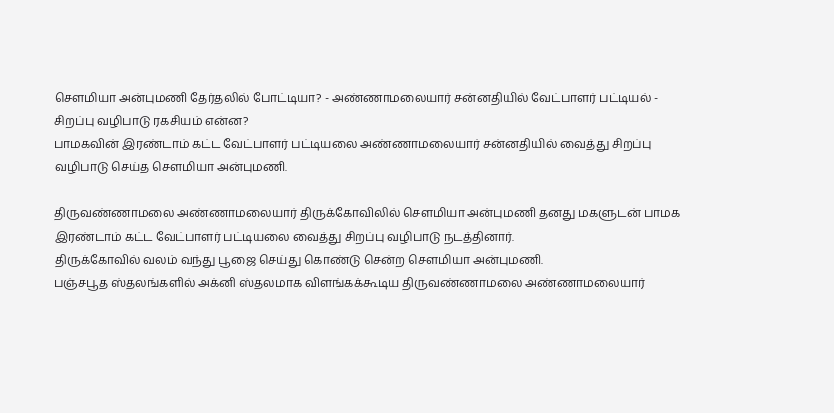செளமியா அன்புமணி தேர்தலில் போட்டியா? - அண்ணாமலையார் சன்னதியில் வேட்பாளர் பட்டியல் - சிறப்பு வழிபாடு ரகசியம் என்ன?
பாமகவின் இரண்டாம் கட்ட வேட்பாளர் பட்டியலை அண்ணாமலையார் சன்னதியில் வைத்து சிறப்பு வழிபாடு செய்த செளமியா அன்புமணி.

திருவண்ணாமலை அண்ணாமலையார் திருக்கோவிலில் சௌமியா அன்புமணி தனது மகளுடன் பாமக இரண்டாம் கட்ட வேட்பாளர் பட்டியலை வைத்து சிறப்பு வழிபாடு நடத்தினார்.
திருக்கோவில் வலம் வந்து பூஜை செய்து கொண்டு சென்ற சௌமியா அன்புமணி.
பஞ்சபூத ஸ்தலங்களில் அக்னி ஸ்தலமாக விளங்கக்கூடிய திருவண்ணாமலை அண்ணாமலையார்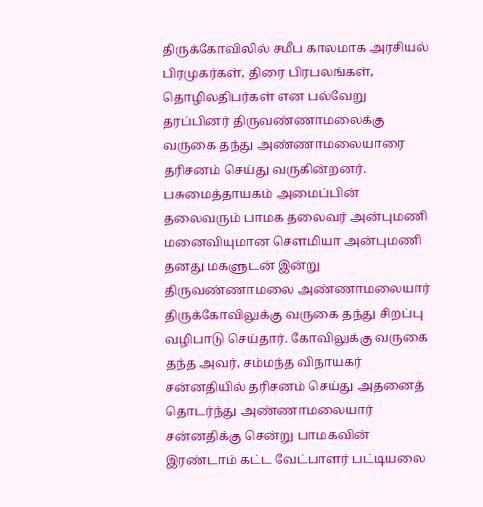திருக்கோவிலில் சமீப காலமாக அரசியல் பிரமுகர்கள், திரை பிரபலங்கள், தொழிலதிபர்கள் என பல்வேறு தரப்பினர் திருவண்ணாமலைக்கு வருகை தந்து அண்ணாமலையாரை தரிசனம் செய்து வருகின்றனர்.
பசுமைத்தாயகம் அமைப்பின் தலைவரும் பாமக தலைவர் அன்புமணி மனைவியுமான சௌமியா அன்புமணி தனது மகளுடன் இன்று திருவண்ணாமலை அண்ணாமலையார் திருக்கோவிலுக்கு வருகை தந்து சிறப்பு வழிபாடு செய்தார். கோவிலுக்கு வருகை தந்த அவர், சம்மந்த விநாயகர் சன்னதியில் தரிசனம் செய்து அதனைத் தொடர்ந்து அண்ணாமலையார் சன்னதிக்கு சென்று பாமகவின் இரண்டாம் கட்ட வேட்பாளர் பட்டியலை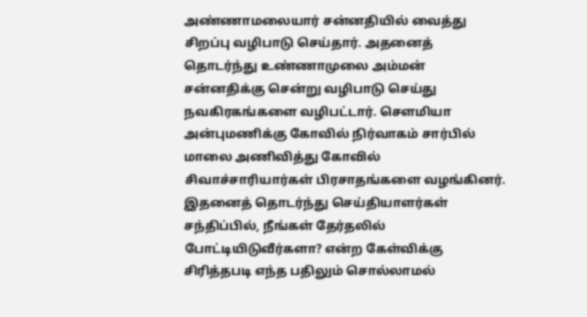அண்ணாமலையார் சன்னதியில் வைத்து சிறப்பு வழிபாடு செய்தார். அதனைத் தொடர்ந்து உண்ணாமுலை அம்மன் சன்னதிக்கு சென்று வழிபாடு செய்து நவகிரகங்களை வழிபட்டார். சௌமியா அன்புமணிக்கு கோவில் நிர்வாகம் சார்பில் மாலை அணிவித்து கோவில் சிவாச்சாரியார்கள் பிரசாதங்களை வழங்கினர்.
இதனைத் தொடர்ந்து செய்தியாளர்கள் சந்திப்பில், நீங்கள் தேர்தலில் போட்டியிடுவீர்களா? என்ற கேள்விக்கு சிரித்தபடி எந்த பதிலும் சொல்லாமல்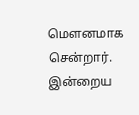மௌனமாக சென்றார்.
இன்றைய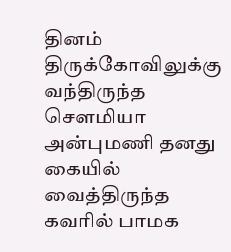தினம் திருக்கோவிலுக்கு வந்திருந்த சௌமியா அன்புமணி தனது கையில் வைத்திருந்த கவரில் பாமக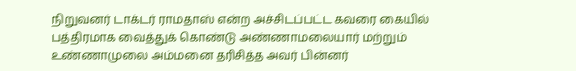நிறுவனர் டாக்டர் ராமதாஸ் என்ற அச்சிடப்பட்ட கவரை கையில் பத்திரமாக வைத்துக் கொண்டு அண்ணாமலையார் மற்றும் உண்ணாமுலை அம்மனை தரிசித்த அவர் பின்னர்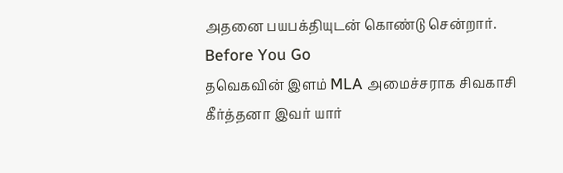அதனை பயபக்தியுடன் கொண்டு சென்றார்.
Before You Go
தவெகவின் இளம் MLA அமைச்சராக சிவகாசி கீர்த்தனா இவர் யார்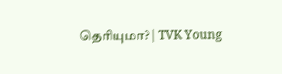தெரியுமா? | TVK Young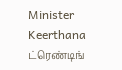Minister Keerthana
ட்ரெண்டிங்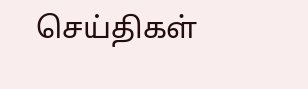செய்திகள்